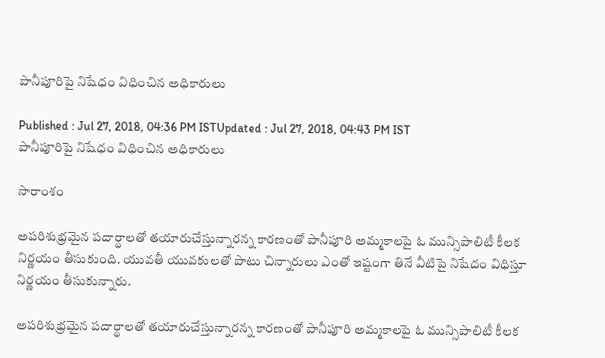పానీపూరిపై నిషేధం విధించిన అధికారులు

Published : Jul 27, 2018, 04:36 PM ISTUpdated : Jul 27, 2018, 04:43 PM IST
పానీపూరిపై నిషేధం విధించిన అధికారులు

సారాంశం

అపరిశుభ్రమైన పదార్థాలతో తయారుచేస్తున్నారన్న కారణంతో పానీపూరి అమ్మకాలపై ఓ మున్సిపాలిటీ కీలక నిర్ణయం తీసుకుంది. యువతీ యువకులతో పాటు చిన్నారులు ఎంతో ఇష్టంగా తినే వీటిపై నిషేదం విధిస్తూ నిర్ణయం తీసుకున్నారు.

అపరిశుభ్రమైన పదార్థాలతో తయారుచేస్తున్నారన్న కారణంతో పానీపూరి అమ్మకాలపై ఓ మున్సిపాలిటీ కీలక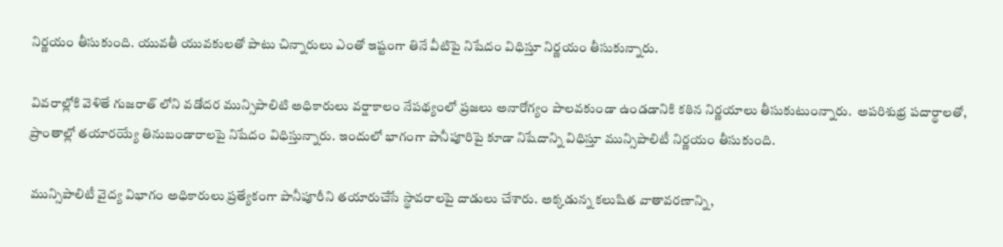నిర్ణయం తీసుకుంది. యువతీ యువకులతో పాటు చిన్నారులు ఎంతో ఇష్టంగా తినే వీటిపై నిషేదం విధిస్తూ నిర్ణయం తీసుకున్నారు.

వివరాల్లోకి వెళితే గుజరాత్ లోని వడోదర మున్సిపాలిటి అధికారులు వర్షాకాలం నేపథ్యంలో ప్రజలు అనారోగ్యం పాలవకుండా ఉండడానికి కఠిన నిర్ణయాలు తీసుకుటుంన్నారు.  అపరిశుభ్ర పదార్థాలతో, ప్రాంతాల్లో తయారయ్యే తినుబండారాలపై నిషేదం విధిస్తున్నారు. ఇందులో భాగంగా పానీపూరిపై కూడా నిషేదాన్ని విధిస్తూ మున్సిపాలిటీ నిర్ణయం తీసుకుంది.

మున్సిపాలిటీ వైద్య విభాగం అధికారులు ప్రత్యేకంగా పానీపూరీని తయారుచేసే స్థావరాలపై దాడులు చేశారు. అక్కడున్న కలుషిత వాతావరణాన్ని,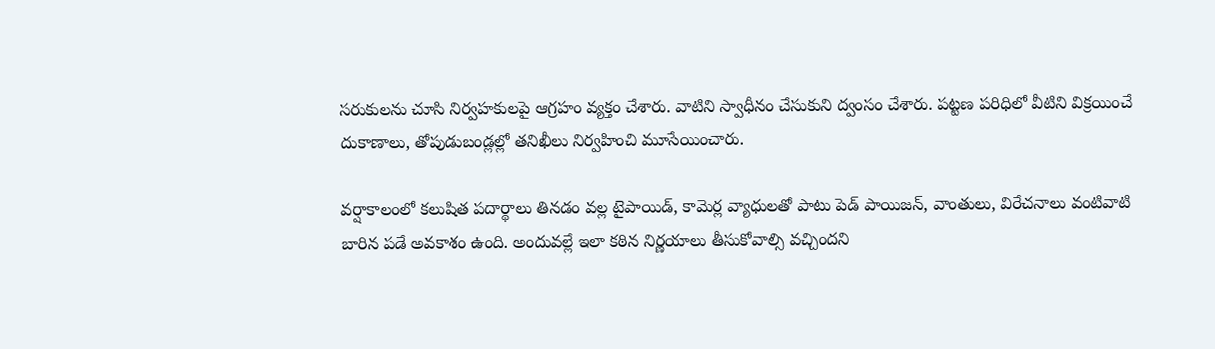సరుకులను చూసి నిర్వహకులపై ఆగ్రహం వ్యక్తం చేశారు. వాటిని స్వాధీనం చేసుకుని ద్వంసం చేశారు. పట్టణ పరిధిలో వీటిని విక్రయించే దుకాణాలు, తోపుడుబండ్లల్లో తనిఖీలు నిర్వహించి మూసేయించారు.

వర్షాకాలంలో కలుషిత పదార్థాలు తినడం వల్ల టైపాయిడ్, కామెర్ల వ్యాధులతో పాటు పెడ్ పాయిజన్, వాంతులు, విరేచనాలు వంటివాటి బారిన పడే అవకాశం ఉంది. అందువల్లే ఇలా కఠిన నిర్ణయాలు తీసుకోవాల్సి వచ్చిందని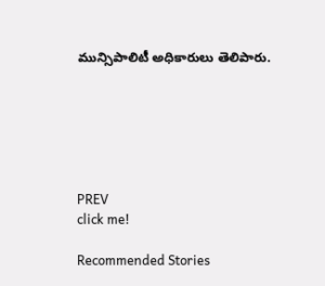మున్సిపాలిటీ అధికారులు తెలిపారు.






PREV
click me!

Recommended Stories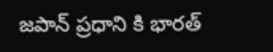జపాన్ ప్రధాని కి భారత్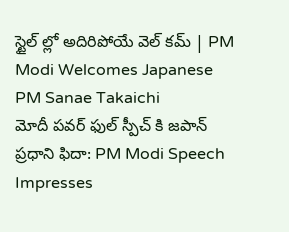స్టైల్ ల్లో అదిరిపోయే వెల్ కమ్ | PM Modi Welcomes Japanese PM Sanae Takaichi
మోదీ పవర్ ఫుల్ స్పీచ్ కి జపాన్ ప్రధాని ఫిదా: PM Modi Speech Impresses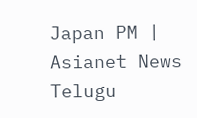Japan PM | Asianet News Telugu